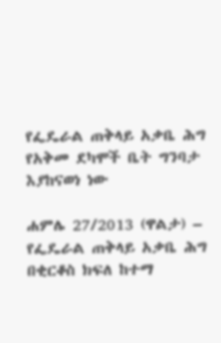የፌዴራል ጠቅላይ አቃቤ ሕግ የአቅመ ደካሞች ቤት ግንባታ እያከናወነ ነው

ሐምሌ 27/2013 (ዋልታ) – የፌዴራል ጠቅላይ አቃቤ ሕግ በቂርቆስ ክፍለ ከተማ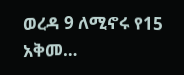ወረዳ 9 ለሚኖሩ የ15 አቅመ…